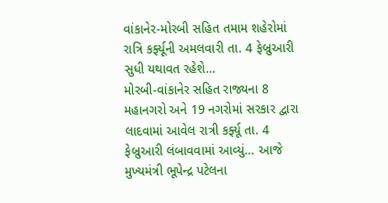વાંકાનેર-મોરબી સહિત તમામ શહેરોમાં રાત્રિ કર્ફ્યૂની અમલવારી તા. 4 ફેબ્રુઆરી સુધી યથાવત રહેશે…
મોરબી-વાંકાનેર સહિત રાજ્યના 8 મહાનગરો અને 19 નગરોમાં સરકાર દ્વારા લાદવામાં આવેલ રાત્રી કર્ફ્યૂ તા. 4 ફેબ્રુઆરી લંબાવવામાં આવ્યું… આજે મુખ્યમંત્રી ભૂપેન્દ્ર પટેલના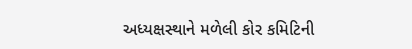અધ્યક્ષસ્થાને મળેલી કોર કમિટિની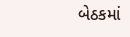બેઠકમાં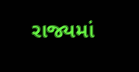રાજ્યમાં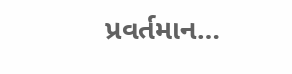પ્રવર્તમાન…